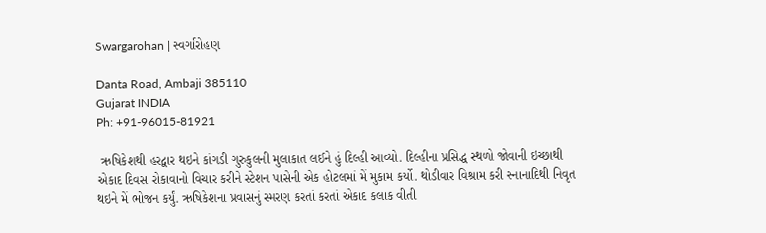Swargarohan | સ્વર્ગારોહણ

Danta Road, Ambaji 385110
Gujarat INDIA
Ph: +91-96015-81921

 ઋષિકેશથી હરદ્વાર થઇને કાંગડી ગુરુકુલની મુલાકાત લઈને હું દિલ્હી આવ્યો. દિલ્હીના પ્રસિદ્ધ સ્થળો જોવાની ઇચ્છાથી એકાદ દિવસ રોકાવાનો વિચાર કરીને સ્ટેશન પાસેની એક હોટલમાં મેં મુકામ કર્યો. થોડીવાર વિશ્રામ કરી સ્નાનાદિથી નિવૃત થઇને મેં ભોજન કર્યું. ઋષિકેશના પ્રવાસનું સ્મરણ કરતાં કરતાં એકાદ કલાક વીતી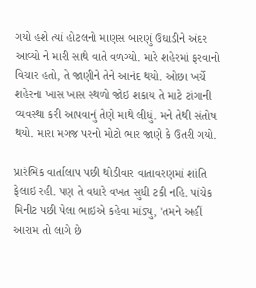ગયો હશે ત્યાં હોટલનો માણસ બારણું ઉઘાડીને અંદર આવ્યો ને મારી સાથે વાતે વળગ્યો. મારે શહેરમાં ફરવાનો વિચાર હતો, તે જાણીને તેને આનંદ થયો. ઓછા ખર્ચે શહેરના ખાસ ખાસ સ્થળો જોઇ શકાય તે માટે ટાંગાની વ્યવસ્થા કરી આપવાનું તેણે માથે લીધું. મને તેથી સંતોષ થયો. મારા મગજ પરનો મોટો ભાર જાણે કે ઉતરી ગયો.

પ્રારંભિક વાર્તાલાપ પછી થોડીવાર વાતાવરણમાં શાંતિ ફેલાઇ રહી. પણ તે વધારે વખત સુધી ટકી નહિ. પાંચેક મિનીટ પછી પેલા ભાઇએ કહેવા માંડ્યુ, 'તમને અહીં આરામ તો લાગે છે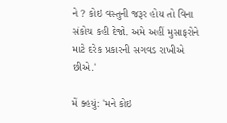ને ? કોઇ વસ્તુની જરૂર હોય તો વિના સંકોચ કહી દેજો. અમે અહીં મુસાફરોને માટે દરેક પ્રકારની સગવડ રાખીએ છીએ.'

મેં ક્હયું: 'મને કોઇ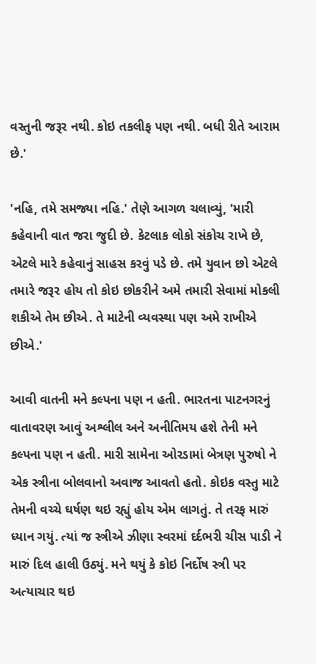વસ્તુની જરૂર નથી. કોઇ તકલીફ પણ નથી. બધી રીતે આરામ છે.'

'નહિ, તમે સમજ્યા નહિ.' તેણે આગળ ચલાવ્યું, 'મારી કહેવાની વાત જરા જુદી છે. કેટલાક લોકો સંકોચ રાખે છે, એટલે મારે કહેવાનું સાહસ કરવું પડે છે. તમે યુવાન છો એટલે તમારે જરૂર હોય તો કોઇ છોકરીને અમે તમારી સેવામાં મોકલી શકીએ તેમ છીએ. તે માટેની વ્યવસ્થા પણ અમે રાખીએ છીએ.'

આવી વાતની મને કલ્પના પણ ન હતી. ભારતના પાટનગરનું વાતાવરણ આવું અશ્લીલ અને અનીતિમય હશે તેની મને કલ્પના પણ ન હતી. મારી સામેના ઓરડામાં બેત્રણ પુરુષો ને એક સ્ત્રીના બોલવાનો અવાજ આવતો હતો. કોઇક વસ્તુ માટે તેમની વચ્ચે ઘર્ષણ થઇ રહ્યું હોય એમ લાગતું. તે તરફ મારું ધ્યાન ગયું. ત્યાં જ સ્ત્રીએ ઝીણા સ્વરમાં દર્દભરી ચીસ પાડી ને મારું દિલ હાલી ઉઠ્યું. મને થયું કે કોઇ નિર્દોષ સ્ત્રી પર અત્યાચાર થઇ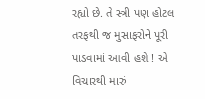રહ્યો છે. તે સ્ત્રી પણ હોટલ તરફથી જ મુસાફરોને પૂરી પાડવામાં આવી હશે ! એ વિચારથી મારું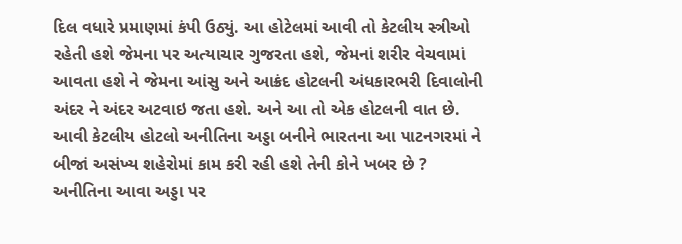દિલ વધારે પ્રમાણમાં કંપી ઉઠ્યું. આ હોટેલમાં આવી તો કેટલીય સ્ત્રીઓ રહેતી હશે જેમના પર અત્યાચાર ગુજરતા હશે, જેમનાં શરીર વેચવામાં આવતા હશે ને જેમના આંસુ અને આક્રંદ હોટલની અંધકારભરી દિવાલોની અંદર ને અંદર અટવાઇ જતા હશે. અને આ તો એક હોટલની વાત છે. આવી કેટલીય હોટલો અનીતિના અડ્ડા બનીને ભારતના આ પાટનગરમાં ને બીજાં અસંખ્ય શહેરોમાં કામ કરી રહી હશે તેની કોને ખબર છે ? અનીતિના આવા અડ્ડા પર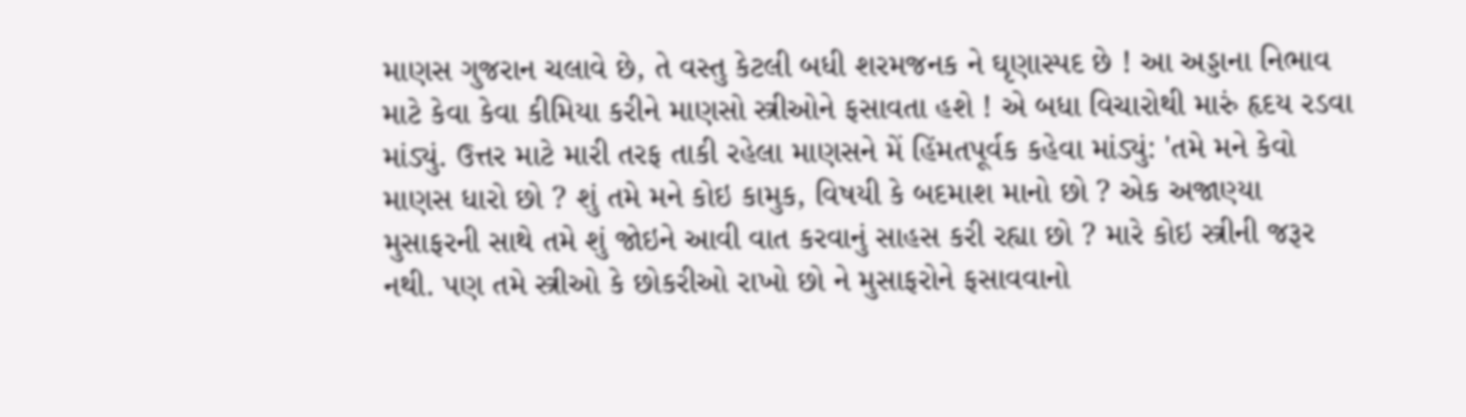માણસ ગુજરાન ચલાવે છે, તે વસ્તુ કેટલી બધી શરમજનક ને ઘૃણાસ્પદ છે ! આ અડ્ડાના નિભાવ માટે કેવા કેવા કીમિયા કરીને માણસો સ્ત્રીઓને ફસાવતા હશે ! એ બધા વિચારોથી મારું હૃદય રડવા માંડ્યું. ઉત્તર માટે મારી તરફ તાકી રહેલા માણસને મેં હિંમતપૂર્વક કહેવા માંડ્યું: 'તમે મને કેવો માણસ ધારો છો ? શું તમે મને કોઇ કામુક, વિષયી કે બદમાશ માનો છો ? એક અજાણ્યા મુસાફરની સાથે તમે શું જોઇને આવી વાત કરવાનું સાહસ કરી રહ્યા છો ? મારે કોઇ સ્ત્રીની જરૂર નથી. પણ તમે સ્ત્રીઓ કે છોકરીઓ રાખો છો ને મુસાફરોને ફસાવવાનો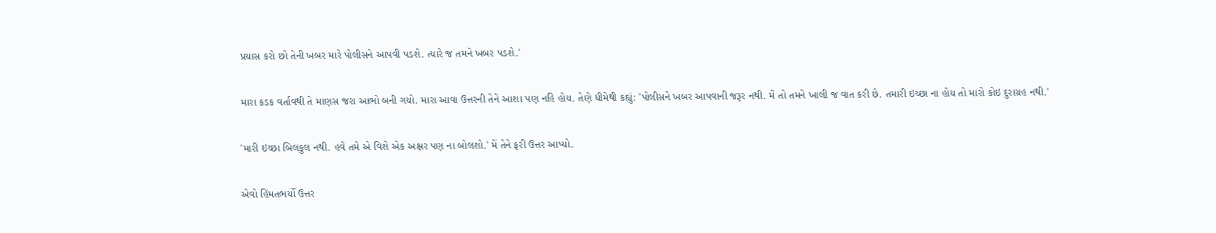પ્રયાસ કરો છો તેની ખબર મારે પોલીસને આપવી પડશે. ત્યારે જ તમને ખબર પડશે.'

મારા કડક વર્તાવથી તે માણસ જરા આભો બની ગયો. મારા આવા ઉત્તરની તેને આશા પણ નહિ હોય. તેણે ધીમેથી કહ્યું: 'પોલીસને ખબર આપવાની જરૂર નથી. મેં તો તમને ખાલી જ વાત કરી છે. તમારી ઇચ્છા ના હોય તો મારો કોઇ દુરાગ્રહ નથી.'

'મારી ઇચ્છા બિલકુલ નથી. હવે તમે એ વિશે એક અક્ષર પણ ના બોલશો.' મેં તેને ફરી ઉત્તર આપ્યો.

એવો હિંમતભર્યો ઉત્તર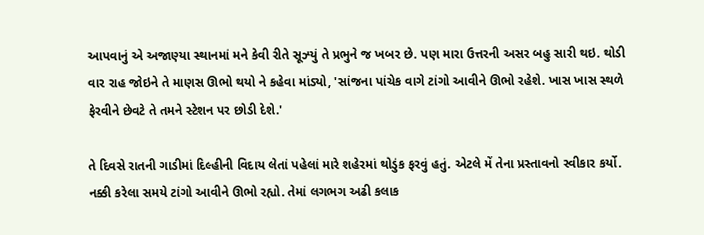આપવાનું એ અજાણ્યા સ્થાનમાં મને કેવી રીતે સૂઝ્યું તે પ્રભુને જ ખબર છે. પણ મારા ઉત્તરની અસર બહુ સારી થઇ. થોડી વાર રાહ જોઇને તે માણસ ઊભો થયો ને કહેવા માંડ્યો, 'સાંજના પાંચેક વાગે ટાંગો આવીને ઊભો રહેશે. ખાસ ખાસ સ્થળે ફેરવીને છેવટે તે તમને સ્ટેશન પર છોડી દેશે.'

તે દિવસે રાતની ગાડીમાં દિલ્હીની વિદાય લેતાં પહેલાં મારે શહેરમાં થોડુંક ફરવું હતું. એટલે મેં તેના પ્રસ્તાવનો સ્વીકાર કર્યો. નક્કી કરેલા સમયે ટાંગો આવીને ઊભો રહ્યો. તેમાં લગભગ અઢી કલાક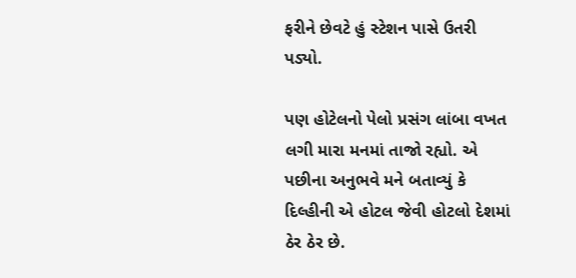ફરીને છેવટે હું સ્ટેશન પાસે ઉતરી પડ્યો.

પણ હોટેલનો પેલો પ્રસંગ લાંબા વખત લગી મારા મનમાં તાજો રહ્યો. એ પછીના અનુભવે મને બતાવ્યું કે દિલ્હીની એ હોટલ જેવી હોટલો દેશમાં ઠેર ઠેર છે.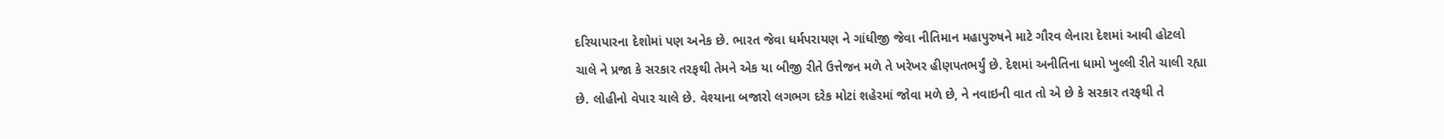દરિયાપારના દેશોમાં પણ અનેક છે. ભારત જેવા ધર્મપરાયણ ને ગાંધીજી જેવા નીતિમાન મહાપુરુષને માટે ગૌરવ લેનારા દેશમાં આવી હોટલો ચાલે ને પ્રજા કે સરકાર તરફથી તેમને એક યા બીજી રીતે ઉત્તેજન મળે તે ખરેખર હીણપતભર્યું છે. દેશમાં અનીતિના ધામો ખુલ્લી રીતે ચાલી રહ્યા છે. લોહીનો વેપાર ચાલે છે. વેશ્યાના બજારો લગભગ દરેક મોટાં શહેરમાં જોવા મળે છે, ને નવાઇની વાત તો એ છે કે સરકાર તરફથી તે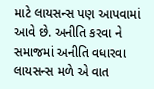માટે લાયસન્સ પણ આપવામાં આવે છે. અનીતિ કરવા ને સમાજમાં અનીતિ વધારવા લાયસન્સ મળે એ વાત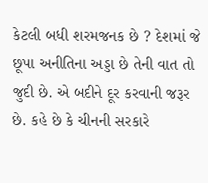કેટલી બધી શરમજનક છે ? દેશમાં જે છૂપા અનીતિના અડ્ડા છે તેની વાત તો જુદી છે. એ બદીને દૂર કરવાની જરૂર છે. કહે છે કે ચીનની સરકારે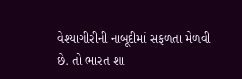વેશ્યાગીરીની નાબૂદીમાં સફળતા મેળવી છે. તો ભારત શા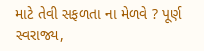માટે તેવી સફળતા ના મેળવે ? પૂર્ણ સ્વરાજ્ય,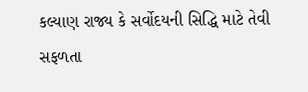કલ્યાણ રાજ્ય કે સર્વોદયની સિદ્ધિ માટે તેવી સફળતા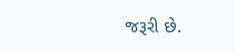જરૂરી છે.